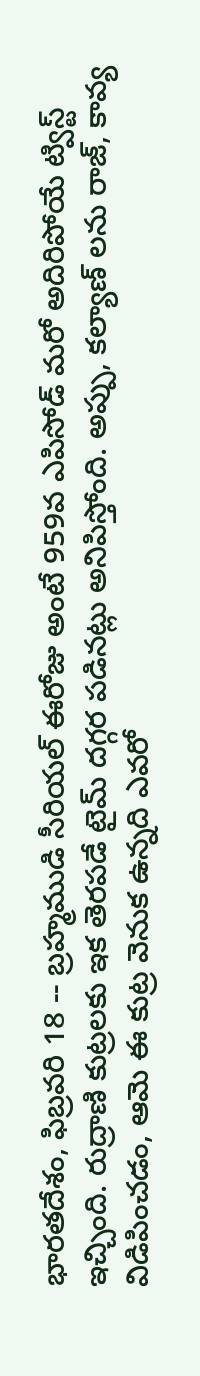భారతదేశం, ఫిబ్రవరి 18 -- బ్రహ్మముడి సీరియల్ ఈరోజు అంటే 959వ ఎపిసోడ్ మరో అదిరిపోయే ట్విస్ట్ ఇచ్చింది. రుద్రాణి కుట్రలకు ఇక తెరపడే టైమ్ దగ్గర పడినట్లు అనిపిస్తోంది. అప్పు, కల్యాణ్ లను రాజ్, కావ్య విడిపించడం, ఆమె ఈ కుట్ర వెనుక ఉన్నది ఎవరో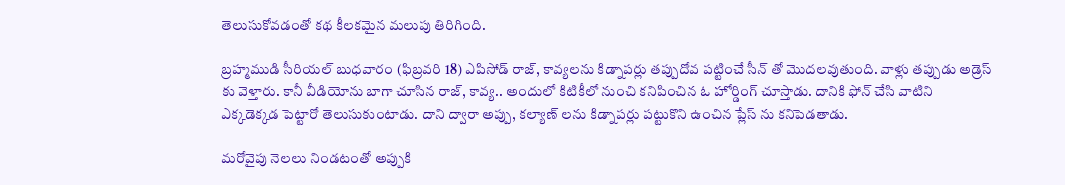తెలుసుకోవడంతో కథ కీలకమైన మలుపు తిరిగింది.

బ్రహ్మముడి సీరియల్ బుధవారం (ఫిబ్రవరి 18) ఎపిసోడ్ రాజ్, కావ్యలను కిడ్నాపర్లు తప్పుదోవ పట్టించే సీన్ తో మొదలవుతుంది. వాళ్లు తప్పుడు అడ్రెస్ కు వెళ్తారు. కానీ వీడియోను బాగా చూసిన రాజ్, కావ్య.. అందులో కిటికీలో నుంచి కనిపించిన ఓ హోర్డింగ్ చూస్తాడు. దానికి ఫోన్ చేసి వాటిని ఎక్కడెక్కడ పెట్టారో తెలుసుకుంటాడు. దాని ద్వారా అప్పు, కల్యాణ్ లను కిడ్నాపర్లు పట్టుకొని ఉంచిన ప్లేస్ ను కనిపెడతాడు.

మరోవైపు నెలలు నిండటంతో అప్పుకి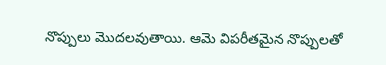నొప్పులు మొదలవుతాయి. ఆమె విపరీతమైన నొప్పులతో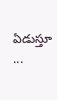ఏడుస్తూ ...